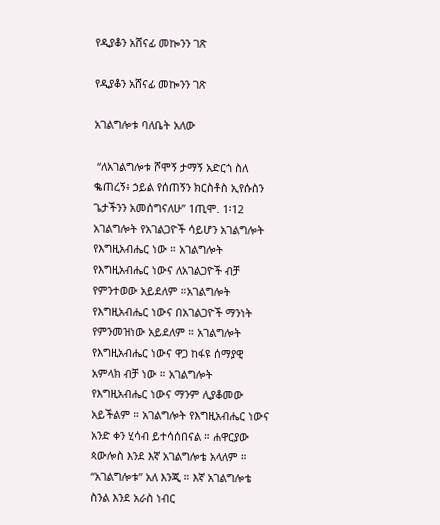የዲያቆን አሸናፊ መኰንን ገጽ

የዲያቆን አሸናፊ መኰንን ገጽ

አገልግሎቱ ባለቤት አለው

 “ለአገልግሎቱ ሾሞኝ ታማኝ አድርጎ ስለ ቈጠረኝ፥ ኃይል የሰጠኝን ክርስቶስ ኢየሱስን ጌታችንን አመሰግናለሁ” 1ጢሞ. 1፡12
አገልግሎት የአገልጋዮች ሳይሆን አገልግሎት የእግዚአብሔር ነው ። አገልግሎት የእግዚአብሔር ነውና ለአገልጋዮች ብቻ የምንተወው አይደለም ።አገልግሎት የእግዚአብሔር ነውና በአገልጋዮች ማንነት የምንመዝነው አይደለም ። አገልግሎት የእግዚአብሔር ነውና ዋጋ ከፋዩ ሰማያዊ አምላክ ብቻ ነው ። አገልግሎት የእግዚአብሔር ነውና ማንም ሊያቆመው አይችልም ። አገልግሎት የእግዚአብሔር ነውና አንድ ቀን ሂሳብ ይተሳሰበናል ። ሐዋርያው ጳውሎስ እንደ እኛ አገልግሎቴ አላለም ። “አገልግሎቱ” አለ እንጂ ። እኛ አገልግሎቴ ስንል እንደ አራስ ነብር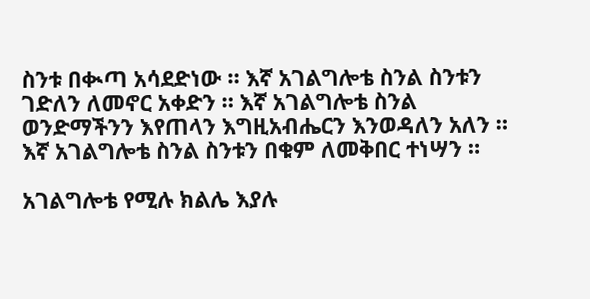ስንቱ በቊጣ አሳደድነው ። እኛ አገልግሎቴ ስንል ስንቱን ገድለን ለመኖር አቀድን ። እኛ አገልግሎቴ ስንል ወንድማችንን እየጠላን እግዚአብሔርን እንወዳለን አለን ። እኛ አገልግሎቴ ስንል ስንቱን በቁም ለመቅበር ተነሣን ።

አገልግሎቴ የሚሉ ክልሌ እያሉ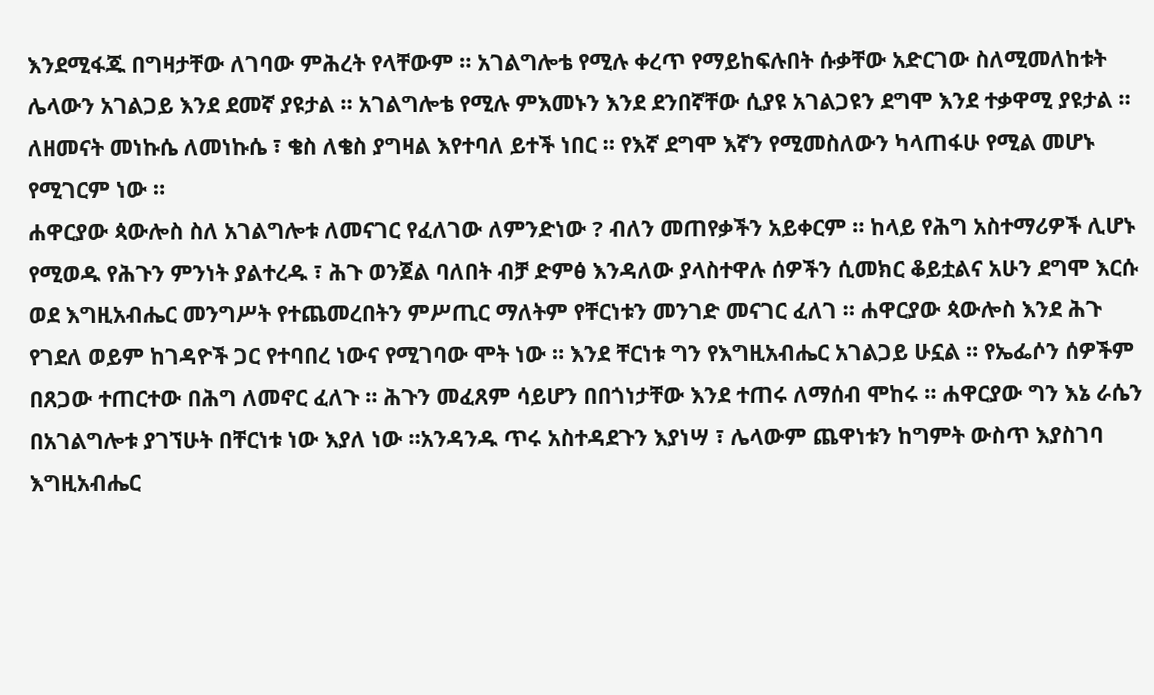እንደሚፋጁ በግዛታቸው ለገባው ምሕረት የላቸውም ። አገልግሎቴ የሚሉ ቀረጥ የማይከፍሉበት ሱቃቸው አድርገው ስለሚመለከቱት ሌላውን አገልጋይ እንደ ደመኛ ያዩታል ። አገልግሎቴ የሚሉ ምእመኑን እንደ ደንበኛቸው ሲያዩ አገልጋዩን ደግሞ እንደ ተቃዋሚ ያዩታል ። ለዘመናት መነኩሴ ለመነኩሴ ፣ ቄስ ለቄስ ያግዛል እየተባለ ይተች ነበር ። የእኛ ደግሞ እኛን የሚመስለውን ካላጠፋሁ የሚል መሆኑ የሚገርም ነው ።
ሐዋርያው ጳውሎስ ስለ አገልግሎቱ ለመናገር የፈለገው ለምንድነው ? ብለን መጠየቃችን አይቀርም ። ከላይ የሕግ አስተማሪዎች ሊሆኑ የሚወዱ የሕጉን ምንነት ያልተረዱ ፣ ሕጉ ወንጀል ባለበት ብቻ ድምፅ እንዳለው ያላስተዋሉ ሰዎችን ሲመክር ቆይቷልና አሁን ደግሞ እርሱ ወደ እግዚአብሔር መንግሥት የተጨመረበትን ምሥጢር ማለትም የቸርነቱን መንገድ መናገር ፈለገ ። ሐዋርያው ጳውሎስ እንደ ሕጉ የገደለ ወይም ከገዳዮች ጋር የተባበረ ነውና የሚገባው ሞት ነው ። እንደ ቸርነቱ ግን የእግዚአብሔር አገልጋይ ሁኗል ። የኤፌሶን ሰዎችም በጸጋው ተጠርተው በሕግ ለመኖር ፈለጉ ። ሕጉን መፈጸም ሳይሆን በበጎነታቸው እንደ ተጠሩ ለማሰብ ሞከሩ ። ሐዋርያው ግን እኔ ራሴን በአገልግሎቱ ያገኘሁት በቸርነቱ ነው እያለ ነው ።አንዳንዱ ጥሩ አስተዳደጉን እያነሣ ፣ ሌላውም ጨዋነቱን ከግምት ውስጥ እያስገባ እግዚአብሔር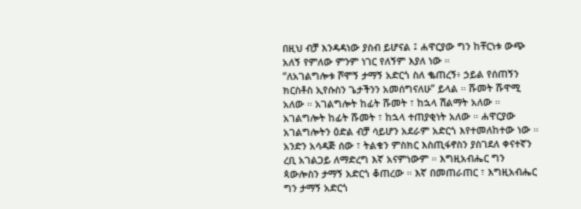በዚህ ብቻ እንዳዳነው ያስብ ይሆናል ፤ ሐዋርያው ግን ከቸርነቱ ውጭ አለኝ የምለው ምንም ነገር የለኝም እያለ ነው ።
“ለአገልግሎቱ ሾሞኝ ታማኝ አድርጎ ስለ ቈጠረኝ፥ ኃይል የሰጠኝን ክርስቶስ ኢየሱስን ጌታችንን አመሰግናለሁ” ይላል ። ሹመት ሹዋሚ አለው ። አገልግሎት ከፊት ሹመት ፣ ከኋላ ሽልማት አለው ። አገልግሎት ከፊት ሹመት ፣ ከኋላ ተጠያቂነት አለው ። ሐዋርያው አገልግሎትን ዕድል ብቻ ሳይሆን አደራም አድርጎ እየተመለከተው ነው ። አንድን አሳዳጅ ሰው ፣ ትልቁን ምስክር እስጢፋኖስን ያስገደለ ቀናተኛን ረቢ አገልጋይ ለማድረግ እኛ አናምነውም ። እግዚአብሔር ግን ጳውሎስን ታማኝ አድርጎ ቆጠረው ። እኛ በመጠራጠር ፣ እግዚአብሔር ግን ታማኝ አድርጎ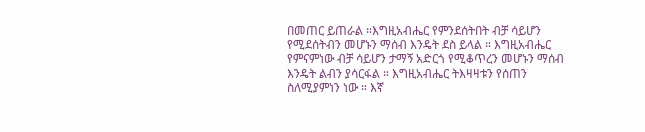በመጠር ይጠራል ።እግዚአብሔር የምንደሰትበት ብቻ ሳይሆን የሚደሰትብን መሆኑን ማሰብ እንዴት ደስ ይላል ። እግዚአብሔር የምናምነው ብቻ ሳይሆን ታማኝ አድርጎ የሚቆጥረን መሆኑን ማሰብ እንዴት ልብን ያሳርፋል ። እግዚአብሔር ትእዛዛቱን የሰጠን ስለሚያምነን ነው ። እኛ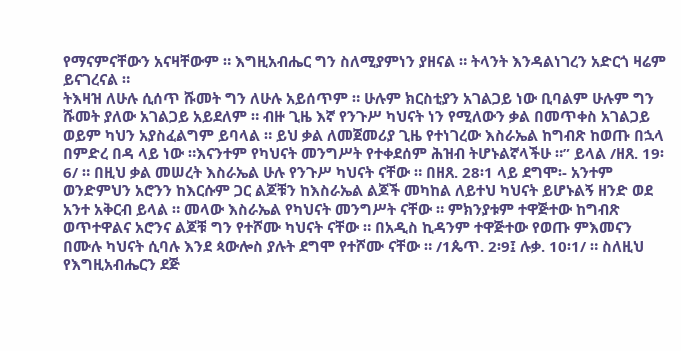የማናምናቸውን አናዛቸውም ። እግዚአብሔር ግን ስለሚያምነን ያዘናል ። ትላንት እንዳልነገረን አድርጎ ዛሬም ይናገረናል ።
ትእዛዝ ለሁሉ ሲሰጥ ሹመት ግን ለሁሉ አይሰጥም ። ሁሉም ክርስቲያን አገልጋይ ነው ቢባልም ሁሉም ግን ሹመት ያለው አገልጋይ አይደለም ። ብዙ ጊዜ እኛ የንጉሥ ካህናት ነን የሚለውን ቃል በመጥቀስ አገልጋይ ወይም ካህን አያስፈልግም ይባላል ። ይህ ቃል ለመጀመሪያ ጊዜ የተነገረው እስራኤል ከግብጽ ከወጡ በኋላ በምድረ በዳ ላይ ነው ።እናንተም የካህናት መንግሥት የተቀደሰም ሕዝብ ትሆኑልኛላችሁ ።” ይላል /ዘጸ. 19፡6/ ። በዚህ ቃል መሠረት እስራኤል ሁሉ የንጉሥ ካህናት ናቸው ። በዘጸ. 28፡1 ላይ ደግሞ፡- አንተም ወንድምህን አሮንን ከእርሱም ጋር ልጆቹን ከእስራኤል ልጆች መካከል ለይተህ ካህናት ይሆኑልኝ ዘንድ ወደ አንተ አቅርብ ይላል ። መላው እስራኤል የካህናት መንግሥት ናቸው ። ምክንያቱም ተዋጅተው ከግብጽ ወጥተዋልና አሮንና ልጆቹ ግን የተሾሙ ካህናት ናቸው ። በአዲስ ኪዳንም ተዋጅተው የወጡ ምእመናን በሙሉ ካህናት ሲባሉ እንደ ጳውሎስ ያሉት ደግሞ የተሾሙ ናቸው ። /1ጴጥ. 2፡9፤ ሉቃ. 10፡1/ ። ስለዚህ የእግዚአብሔርን ደጅ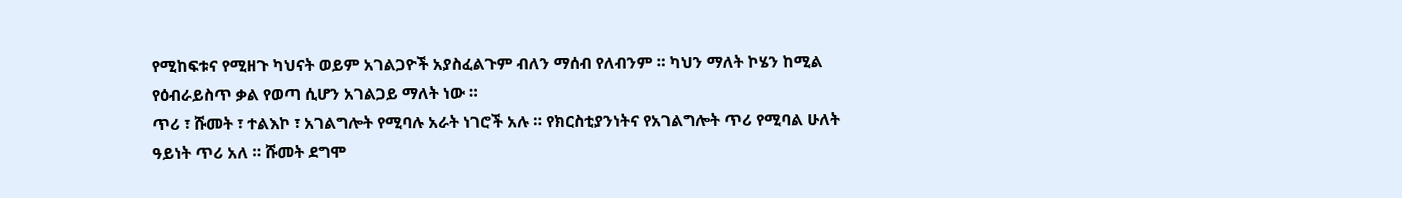የሚከፍቱና የሚዘጉ ካህናት ወይም አገልጋዮች አያስፈልጉም ብለን ማሰብ የለብንም ። ካህን ማለት ኮሄን ከሚል የዕብራይስጥ ቃል የወጣ ሲሆን አገልጋይ ማለት ነው ።
ጥሪ ፣ ሹመት ፣ ተልእኮ ፣ አገልግሎት የሚባሉ አራት ነገሮች አሉ ። የክርስቲያንነትና የአገልግሎት ጥሪ የሚባል ሁለት ዓይነት ጥሪ አለ ። ሹመት ደግሞ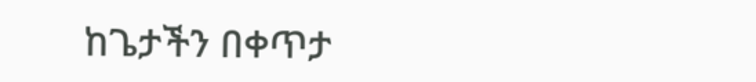ከጌታችን በቀጥታ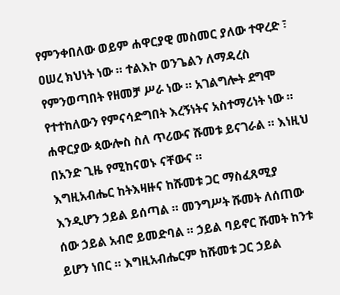የምንቀበለው ወይም ሐዋርያዊ መስመር ያለው ተዋረድ ፣ ዐሠረ ክህነት ነው ። ተልእኮ ወንጌልን ለማዳረስ የምንወጣበት የዘመቻ ሥራ ነው ። አገልግሎት ደግሞ የተተከለውን የምናሳድግበት እረኝነትና አስተማሪነት ነው ። ሐዋርያው ጳውሎስ ስለ ጥሪውና ሹመቱ ይናገራል ። እነዚህ በአንድ ጊዜ የሚከናወኑ ናቸውና ።
እግዚአብሔር ከትእዛዙና ከሹመቱ ጋር ማስፈጸሚያ እንዲሆን ኃይል ይሰጣል ። መንግሥት ሹመት ለሰጠው ሰው ኃይል አብሮ ይመድባል ። ኃይል ባይኖር ሹመት ከንቱ ይሆን ነበር ። እግዚአብሔርም ከሹመቱ ጋር ኃይል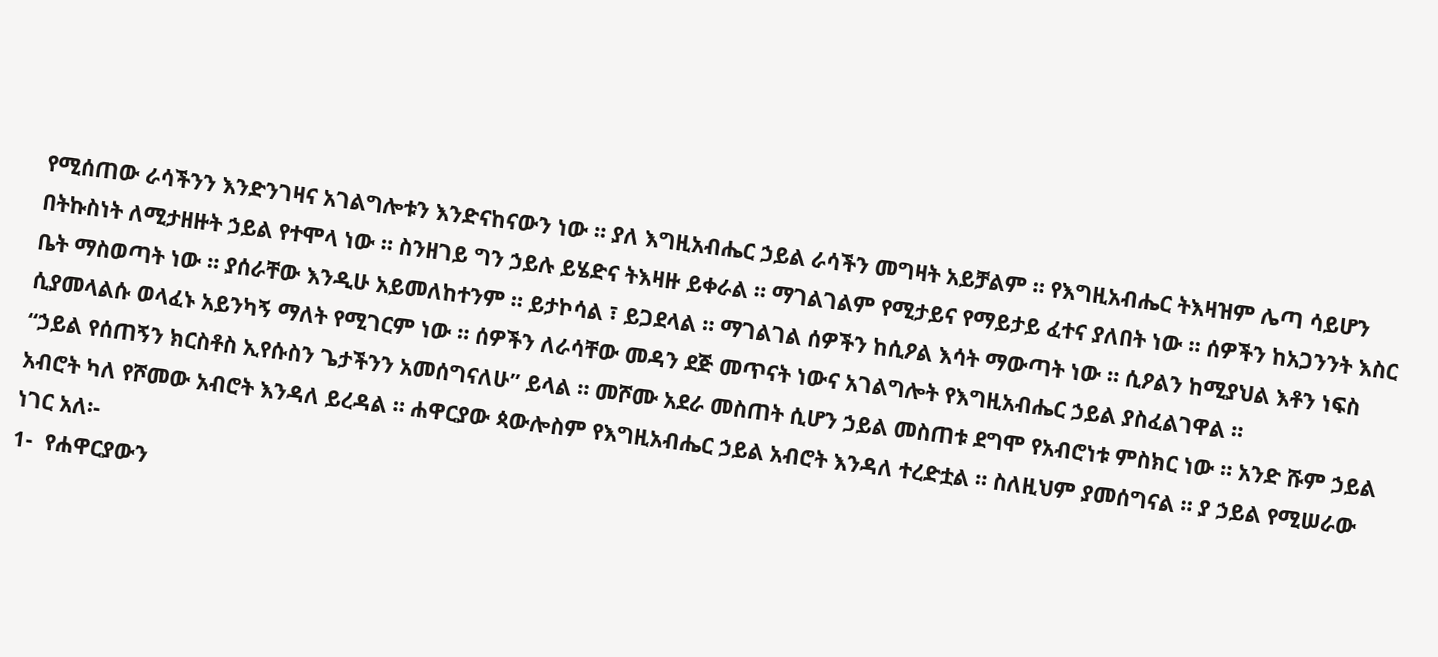የሚሰጠው ራሳችንን እንድንገዛና አገልግሎቱን እንድናከናውን ነው ። ያለ እግዚአብሔር ኃይል ራሳችን መግዛት አይቻልም ። የእግዚአብሔር ትእዛዝም ሌጣ ሳይሆን በትኩስነት ለሚታዘዙት ኃይል የተሞላ ነው ። ስንዘገይ ግን ኃይሉ ይሄድና ትእዛዙ ይቀራል ። ማገልገልም የሚታይና የማይታይ ፈተና ያለበት ነው ። ሰዎችን ከአጋንንት እስር ቤት ማስወጣት ነው ። ያሰራቸው እንዲሁ አይመለከተንም ። ይታኮሳል ፣ ይጋደላል ። ማገልገል ሰዎችን ከሲዖል እሳት ማውጣት ነው ። ሲዖልን ከሚያህል እቶን ነፍስ ሲያመላልሱ ወላፈኑ አይንካኝ ማለት የሚገርም ነው ። ሰዎችን ለራሳቸው መዳን ደጅ መጥናት ነውና አገልግሎት የእግዚአብሔር ኃይል ያስፈልገዋል ።
“ኃይል የሰጠኝን ክርስቶስ ኢየሱስን ጌታችንን አመሰግናለሁ” ይላል ። መሾሙ አደራ መስጠት ሲሆን ኃይል መስጠቱ ደግሞ የአብሮነቱ ምስክር ነው ። አንድ ሹም ኃይል አብሮት ካለ የሾመው አብሮት እንዳለ ይረዳል ። ሐዋርያው ጳውሎስም የእግዚአብሔር ኃይል አብሮት እንዳለ ተረድቷል ። ስለዚህም ያመሰግናል ። ያ ኃይል የሚሠራው ነገር አለ፡-
1-  የሐዋርያውን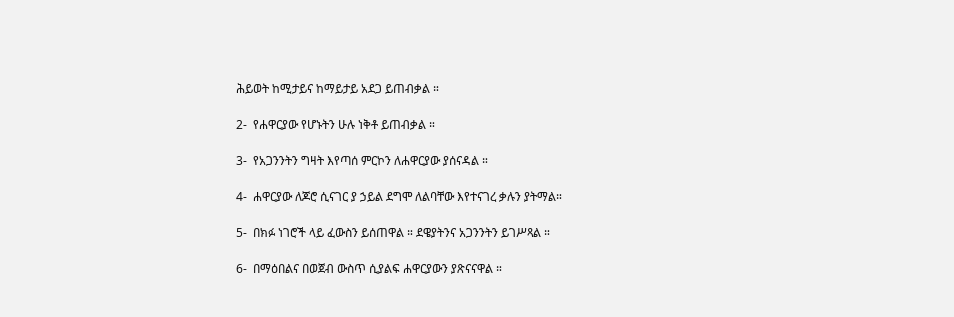ሕይወት ከሚታይና ከማይታይ አደጋ ይጠብቃል ።

2-  የሐዋርያው የሆኑትን ሁሉ ነቅቶ ይጠብቃል ።

3-  የአጋንንትን ግዛት እየጣሰ ምርኮን ለሐዋርያው ያሰናዳል ።

4-  ሐዋርያው ለጆሮ ሲናገር ያ ኃይል ደግሞ ለልባቸው እየተናገረ ቃሉን ያትማል።

5-  በክፉ ነገሮች ላይ ፈውስን ይሰጠዋል ። ደዌያትንና አጋንንትን ይገሥጻል ።

6-  በማዕበልና በወጀብ ውስጥ ሲያልፍ ሐዋርያውን ያጽናናዋል ።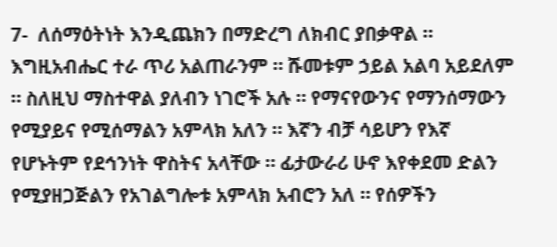7-  ለሰማዕትነት እንዲጨክን በማድረግ ለክብር ያበቃዋል ።
እግዚአብሔር ተራ ጥሪ አልጠራንም ። ሹመቱም ኃይል አልባ አይደለም ። ስለዚህ ማስተዋል ያለብን ነገሮች አሉ ። የማናየውንና የማንሰማውን የሚያይና የሚሰማልን አምላክ አለን ። እኛን ብቻ ሳይሆን የእኛ የሆኑትም የደኅንነት ዋስትና አላቸው ። ፊታውራሪ ሁኖ እየቀደመ ድልን የሚያዘጋጅልን የአገልግሎቱ አምላክ አብሮን አለ ። የሰዎችን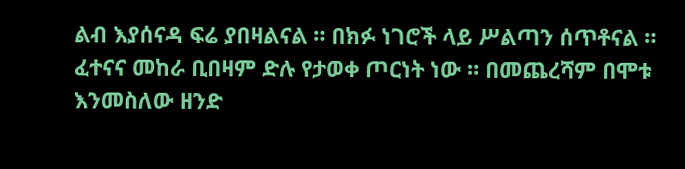ልብ እያሰናዳ ፍሬ ያበዛልናል ። በክፉ ነገሮች ላይ ሥልጣን ሰጥቶናል ። ፈተናና መከራ ቢበዛም ድሉ የታወቀ ጦርነት ነው ። በመጨረሻም በሞቱ እንመስለው ዘንድ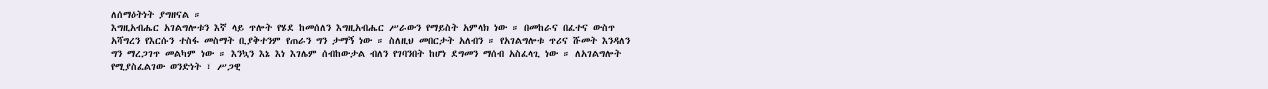ለሰማዕትነት ያግዘናል ።
እግዚአብሔር አገልግሎቱን እኛ ላይ ጥሎት የሄደ ከመሰለን እግዚአብሔር ሥራውን የማይስት አምላክ ነው ። በመከራና በፈተና ውስጥ አሻግረን የእርሱን ተስፋ መስማት ቢያቅተንም የጠራን ግን ታማኝ ነው ። ስለዚህ መበርታት አለብን ። የአገልግሎቱ ጥሪና ሹመት እንዳለን ግን ማረጋገጥ መልካም ነው ። እንኳን እኔ እነ እገሌም ሰብከውታል ብለን የገባንበት ከሆነ ደግመን ማሰብ አስፈላጊ ነው ። ለአገልግሎት የሚያስፈልገው ወንድነት ፣ ሥጋዊ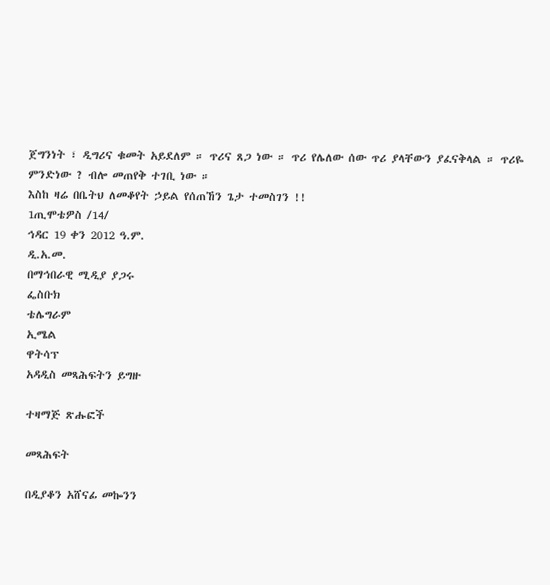ጀግንነት ፣ ዲግሪና ቁመት አይደለም ። ጥሪና ጸጋ ነው ። ጥሪ የሌለው ሰው ጥሪ ያላቸውን ያፈናቅላል ። ጥሪዬ ምንድነው ? ብሎ መጠየቅ ተገቢ ነው ።
እስከ ዛሬ በቤትህ ለመቆየት ኃይል የሰጠኸን ጌታ ተመስገን !!
1ጢሞቴዎስ /14/
ኅዳር 19 ቀን 2012 ዓ.ም.
ዲ.አ.መ.
በማኅበራዊ ሚዲያ ያጋሩ
ፌስቡክ
ቴሌግራም
ኢሜል
ዋትሳፕ
አዳዲስ መጻሕፍትን ይግዙ

ተዛማጅ ጽሑፎች

መጻሕፍት

በዲያቆን አሸናፊ መኰንን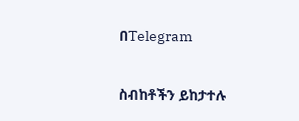በTelegram

ስብከቶችን ይከታተሉ